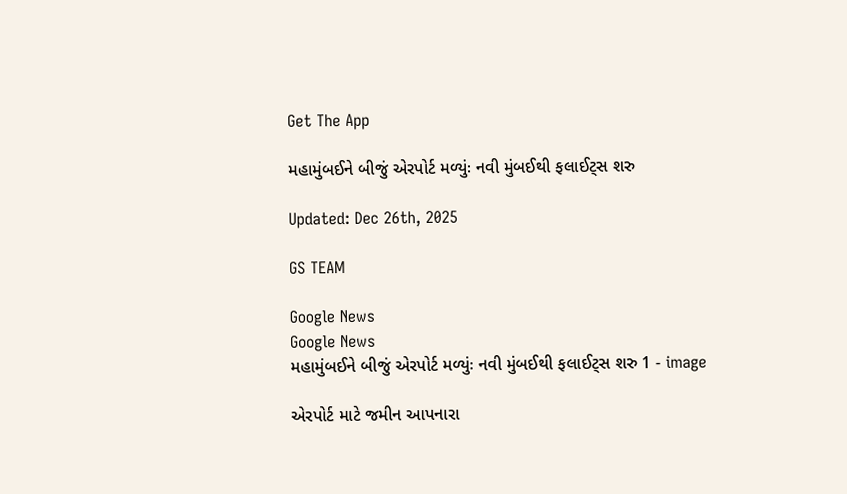Get The App

મહામુંબઈને બીજું એરપોર્ટ મળ્યુંઃ નવી મુંબઈથી ફલાઈટ્સ શરુ

Updated: Dec 26th, 2025

GS TEAM

Google News
Google News
મહામુંબઈને બીજું એરપોર્ટ મળ્યુંઃ નવી મુંબઈથી ફલાઈટ્સ શરુ 1 - image

એરપોર્ટ માટે જમીન આપનારા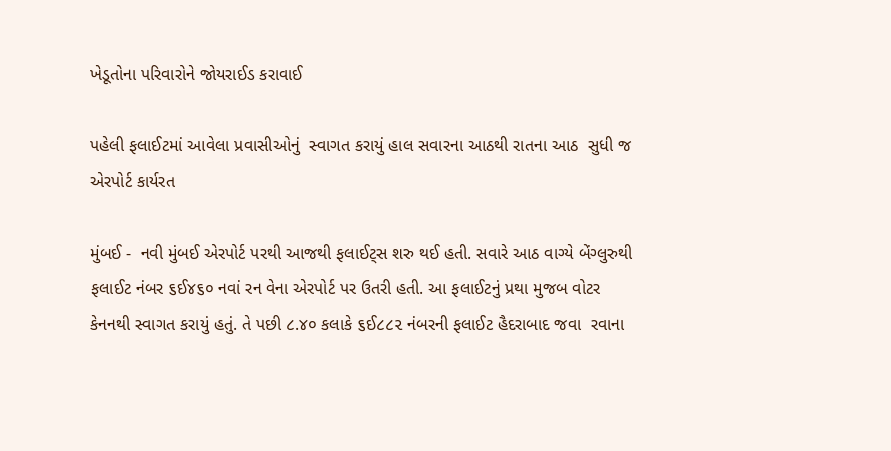ખેડૂતોના પરિવારોને જોયરાઈડ કરાવાઈ

પહેલી ફલાઈટમાં આવેલા પ્રવાસીઓનું  સ્વાગત કરાયું હાલ સવારના આઠથી રાતના આઠ  સુધી જ એરપોર્ટ કાર્યરત

મુંબઈ -  નવી મુંબઈ એરપોર્ટ પરથી આજથી ફલાઈટ્સ શરુ થઈ હતી. સવારે આઠ વાગ્યે બેંગ્લુરુથી ફલાઈટ નંબર ૬ઈ૪૬૦ નવાં રન વેના એરપોર્ટ પર ઉતરી હતી. આ ફલાઈટનું પ્રથા મુજબ વોટર કેનનથી સ્વાગત કરાયું હતું. તે પછી ૮.૪૦ કલાકે ૬ઈ૮૮૨ નંબરની ફલાઈટ હૈદરાબાદ જવા  રવાના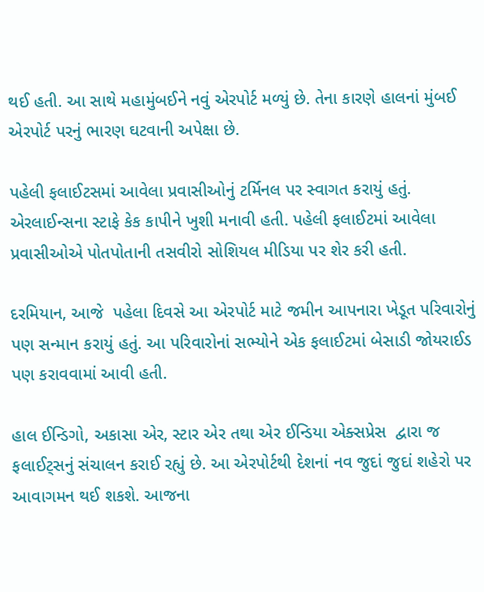થઈ હતી. આ સાથે મહામુંબઈને નવું એરપોર્ટ મળ્યું છે. તેના કારણે હાલનાં મુંબઈ એરપોર્ટ પરનું ભારણ ઘટવાની અપેક્ષા છે.

પહેલી ફલાઈટસમાં આવેલા પ્રવાસીઓનું ટર્મિનલ પર સ્વાગત કરાયું હતું. એરલાઈન્સના સ્ટાફે કેક કાપીને ખુશી મનાવી હતી. પહેલી ફલાઈટમાં આવેલા પ્રવાસીઓએ પોતપોતાની તસવીરો સોશિયલ મીડિયા પર શેર કરી હતી.

દરમિયાન, આજે  પહેલા દિવસે આ એરપોર્ટ માટે જમીન આપનારા ખેડૂત પરિવારોનું પણ સન્માન કરાયું હતું. આ પરિવારોનાં સભ્યોને એક ફલાઈટમાં બેસાડી જોયરાઈડ પણ કરાવવામાં આવી હતી.

હાલ ઈન્ડિગો, અકાસા એર, સ્ટાર એર તથા એર ઈન્ડિયા એક્સપ્રેસ  દ્વારા જ ફલાઈટ્સનું સંચાલન કરાઈ રહ્યું છે. આ એરપોર્ટથી દેશનાં નવ જુદાં જુદાં શહેરો પર આવાગમન થઈ શકશે. આજના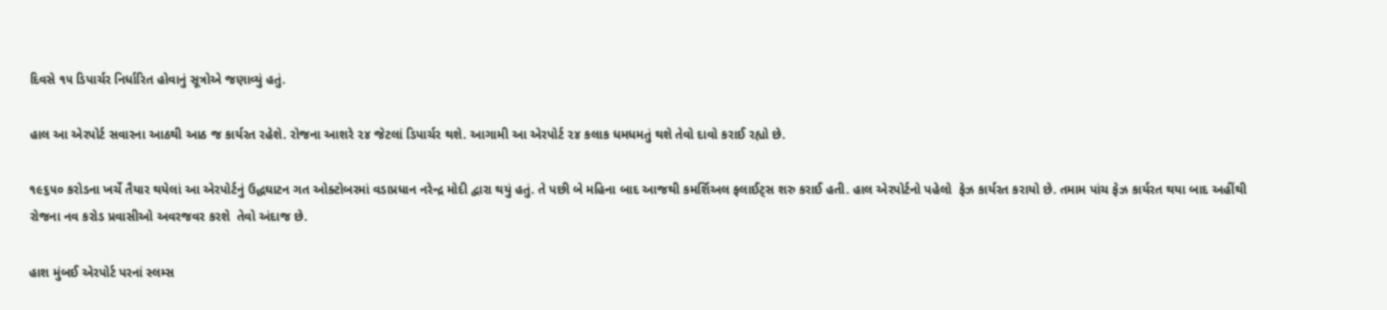દિવસે ૧૫ ડિપાર્ચર નિર્ધારિત હોવાનું સૂત્રોએ જણાવ્યું હતું.

હાલ આ એરપોર્ટ સવારના આઠથી આઠ જ કાર્યરત રહેશે. રોજના આશરે ૨૪ જેટલાં ડિપાર્ચર થશે. આગામી આ એરપોર્ટ ૨૪ કલાક ધમધમતું થશે તેવો દાવો કરાઈ રહ્યો છે.

૧૯૬૫૦ કરોડના ખર્ચે તૈયાર થયેલાં આ એરપોર્ટનું ઉદ્ધઘાટન ગત ઓક્ટોબરમાં વડાપ્રધાન નરેન્દ્ર મોદી દ્વારા થયું હતું. તે પછી બે મહિના બાદ આજથી કમર્શિઅલ ફલાઈટ્સ શરુ કરાઈ હતી. હાલ એરપોર્ટનો પહેલો  ફેઝ કાર્યરત કરાયો છે. તમામ પાંચ ફેઝ કાર્યરત થયા બાદ અહીંથી રોજના નવ કરોડ પ્રવાસીઓ અવરજવર કરશે  તેવો અંદાજ છે.

હાશ મુંબઈ એરપોર્ટ પરનાં સ્લમ્સ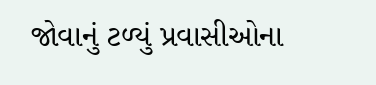જોવાનું ટળ્યું પ્રવાસીઓના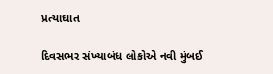પ્રત્યાઘાત

દિવસભર સંખ્યાબંધ લોકોએ નવી મુંબઈ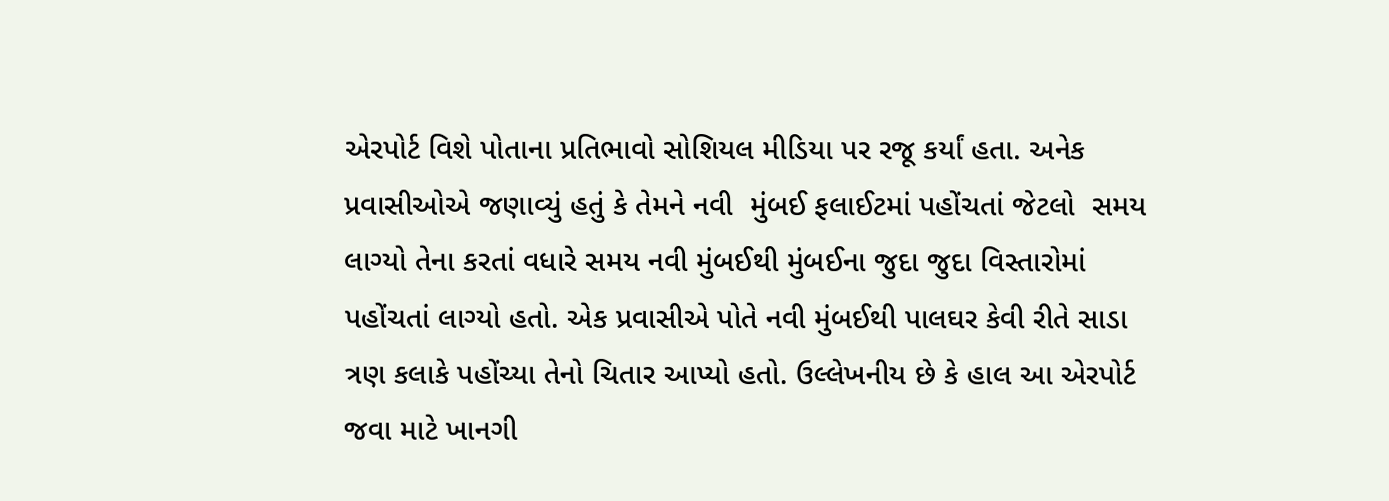એરપોર્ટ વિશે પોતાના પ્રતિભાવો સોશિયલ મીડિયા પર રજૂ કર્યાં હતા. અનેક પ્રવાસીઓએ જણાવ્યું હતું કે તેમને નવી  મુંબઈ ફલાઈટમાં પહોંચતાં જેટલો  સમય લાગ્યો તેના કરતાં વધારે સમય નવી મુંબઈથી મુંબઈના જુદા જુદા વિસ્તારોમાં પહોંચતાં લાગ્યો હતો. એક પ્રવાસીએ પોતે નવી મુંબઈથી પાલઘર કેવી રીતે સાડા ત્રણ કલાકે પહોંચ્યા તેનો ચિતાર આપ્યો હતો. ઉલ્લેખનીય છે કે હાલ આ એરપોર્ટ જવા માટે ખાનગી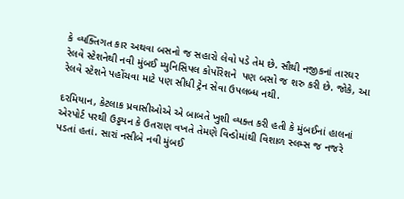કે વ્યક્તિગત કાર અથવા બસનો જ સહારો લેવો પડે તેમ છે. સૌથી નજીકનાં તારઘર રેલવે સ્ટેશનેથી નવી મુંબઈ મ્યુનિસિપલ કોર્પોરેશને  પણ બસો જ શરુ કરી છે. જોકે, આ રેલવે સ્ટેશને પહોંચવા માટે પણ સીધી ટ્રેન સેવા ઉપલબ્ધ નથી.

દરમિયાન, કેટલાક પ્રવાસીઓએ એ બાબતે ખુશી વ્યક્ત કરી હતી કે મુંબઈનાં હાલનાં એરપોર્ટ પરથી ઉડ્ડયન કે ઉતરાણ વખતે તેમણે વિન્ડોમાંથી વિશાળ સ્લમ્સ જ નજરે પડતાં હતાં. સારાં નસીબે નવી મુંબઈ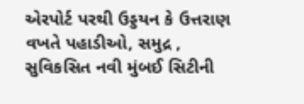એરપોર્ટ પરથી ઉડ્ડયન કે ઉત્તરાણ વખતે પહાડીઓ, સમુદ્ર , સુવિકસિત નવી મુંબઈ સિટીની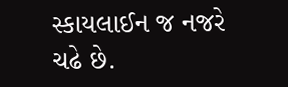સ્કાયલાઈન જ નજરે ચઢે છે.